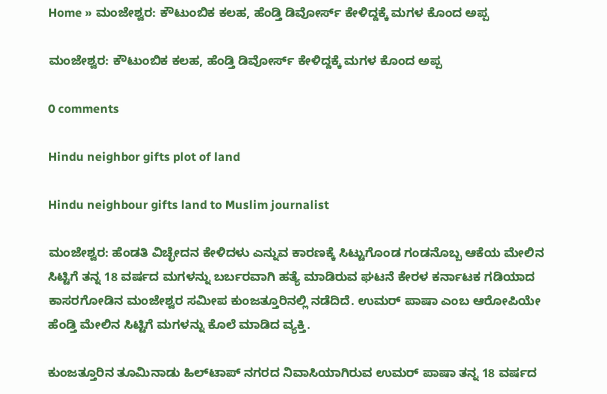Home » ಮಂಜೇಶ್ವರ: ಕೌಟುಂಬಿಕ ಕಲಹ, ಹೆಂಡ್ತಿ ಡಿವೋರ್ಸ್‌ ಕೇಳಿದ್ದಕ್ಕೆ ಮಗಳ ಕೊಂದ ಅಪ್ಪ

ಮಂಜೇಶ್ವರ: ಕೌಟುಂಬಿಕ ಕಲಹ, ಹೆಂಡ್ತಿ ಡಿವೋರ್ಸ್‌ ಕೇಳಿದ್ದಕ್ಕೆ ಮಗಳ ಕೊಂದ ಅಪ್ಪ

0 comments

Hindu neighbor gifts plot of land

Hindu neighbour gifts land to Muslim journalist

ಮಂಜೇಶ್ವರ: ಹೆಂಡತಿ ವಿಚ್ಛೇದನ ಕೇಳಿದಳು ಎನ್ನುವ ಕಾರಣಕ್ಕೆ ಸಿಟ್ಟುಗೊಂಡ ಗಂಡನೊಬ್ಬ ಆಕೆಯ ಮೇಲಿನ ಸಿಟ್ಟಿಗೆ ತನ್ನ 18 ವರ್ಷದ ಮಗಳನ್ನು ಬರ್ಬರವಾಗಿ ಹತ್ಯೆ ಮಾಡಿರುವ ಘಟನೆ ಕೇರಳ ಕರ್ನಾಟಕ ಗಡಿಯಾದ ಕಾಸರಗೋಡಿನ ಮಂಜೇಶ್ವರ ಸಮೀಪ ಕುಂಜತ್ತೂರಿನಲ್ಲಿ ನಡೆದಿದೆ. ಉಮರ್‌ ಪಾಷಾ ಎಂಬ ಆರೋಪಿಯೇ ಹೆಂಡ್ತಿ ಮೇಲಿನ ಸಿಟ್ಟಿಗೆ ಮಗಳನ್ನು ಕೊಲೆ ಮಾಡಿದ ವ್ಯಕ್ತಿ.

ಕುಂಜತ್ತೂರಿನ ತೂಮಿನಾಡು ಹಿಲ್‌ಟಾಪ್‌ ನಗರದ ನಿವಾಸಿಯಾಗಿರುವ ಉಮರ್‌ ಪಾಷಾ ತನ್ನ 18 ವರ್ಷದ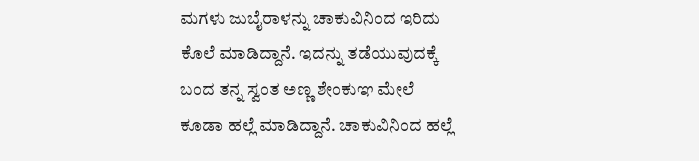ಮಗಳು ಜುಬೈರಾಳನ್ನು ಚಾಕುವಿನಿಂದ ಇರಿದು ಕೊಲೆ ಮಾಡಿದ್ದಾನೆ. ಇದನ್ನು ತಡೆಯುವುದಕ್ಕೆ ಬಂದ ತನ್ನ ಸ್ವಂತ ಅಣ್ಣ ಶೇಂಕುಞ ಮೇಲೆ ಕೂಡಾ ಹಲ್ಲೆ ಮಾಡಿದ್ದಾನೆ. ಚಾಕುವಿನಿಂದ ಹಲ್ಲೆ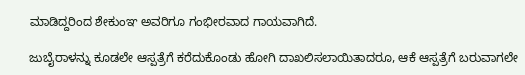ಮಾಡಿದ್ದರಿಂದ ಶೇಕುಂಞ ಅವರಿಗೂ ಗಂಭೀರವಾದ ಗಾಯವಾಗಿದೆ.

ಜುಬೈರಾಳನ್ನು ಕೂಡಲೇ ಆಸ್ಪತ್ರೆಗೆ ಕರೆದುಕೊಂಡು ಹೋಗಿ ದಾಖಲಿಸಲಾಯಿತಾದರೂ, ಆಕೆ ಆಸ್ಪತ್ರೆಗೆ ಬರುವಾಗಲೇ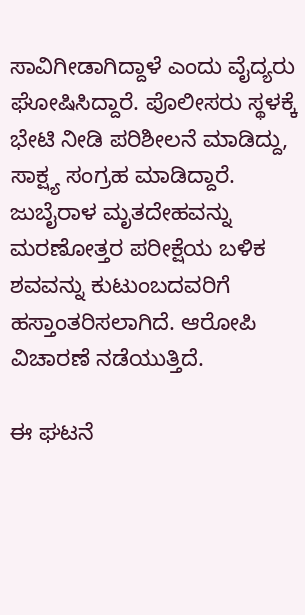ಸಾವಿಗೀಡಾಗಿದ್ದಾಳೆ ಎಂದು ವೈದ್ಯರು ಘೋಷಿಸಿದ್ದಾರೆ. ಪೊಲೀಸರು ಸ್ಥಳಕ್ಕೆ ಭೇಟಿ ನೀಡಿ ಪರಿಶೀಲನೆ ಮಾಡಿದ್ದು, ಸಾಕ್ಷ್ಯ ಸಂಗ್ರಹ ಮಾಡಿದ್ದಾರೆ. ಜುಬೈರಾಳ ಮೃತದೇಹವನ್ನು ಮರಣೋತ್ತರ ಪರೀಕ್ಷೆಯ ಬಳಿಕ ಶವವನ್ನು ಕುಟುಂಬದವರಿಗೆ ಹಸ್ತಾಂತರಿಸಲಾಗಿದೆ. ಆರೋಪಿ ವಿಚಾರಣೆ ನಡೆಯುತ್ತಿದೆ.

ಈ ಘಟನೆ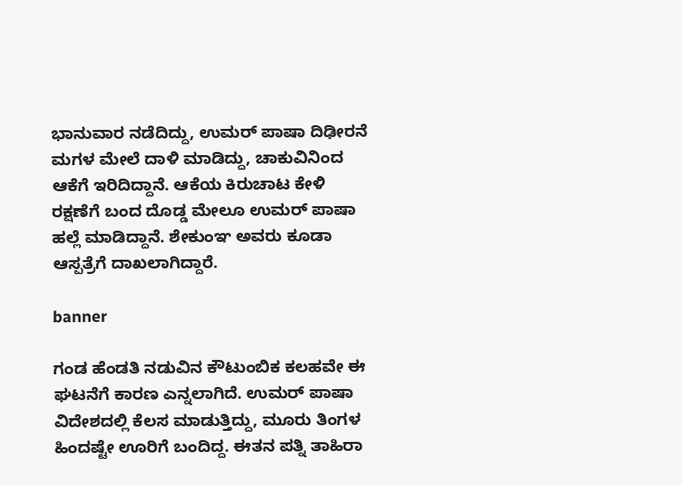ಭಾನುವಾರ ನಡೆದಿದ್ದು, ಉಮರ್‌ ಪಾಷಾ ದಿಢೀರನೆ ಮಗಳ ಮೇಲೆ ದಾಳಿ ಮಾಡಿದ್ದು, ಚಾಕುವಿನಿಂದ ಆಕೆಗೆ ಇರಿದಿದ್ದಾನೆ. ಆಕೆಯ ಕಿರುಚಾಟ ಕೇಳಿ ರಕ್ಷಣೆಗೆ ಬಂದ ದೊಡ್ಡ ಮೇಲೂ ಉಮರ್‌ ಪಾಷಾ ಹಲ್ಲೆ ಮಾಡಿದ್ದಾನೆ. ಶೇಕುಂಞ ಅವರು ಕೂಡಾ ಆಸ್ಪತ್ರೆಗೆ ದಾಖಲಾಗಿದ್ದಾರೆ.

banner

ಗಂಡ ಹೆಂಡತಿ ನಡುವಿನ ಕೌಟುಂಬಿಕ ಕಲಹವೇ ಈ ಘಟನೆಗೆ ಕಾರಣ ಎನ್ನಲಾಗಿದೆ. ಉಮರ್‌ ಪಾಷಾ ವಿದೇಶದಲ್ಲಿ ಕೆಲಸ ಮಾಡುತ್ತಿದ್ದು, ಮೂರು ತಿಂಗಳ ಹಿಂದಷ್ಟೇ ಊರಿಗೆ ಬಂದಿದ್ದ. ಈತನ ಪತ್ನಿ ತಾಹಿರಾ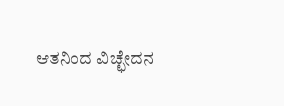ಆತನಿಂದ ವಿಚ್ಛೇದನ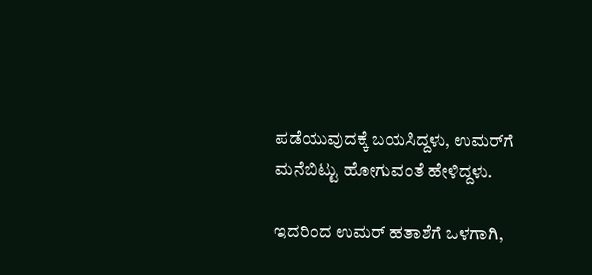ಪಡೆಯುವುದಕ್ಕೆ ಬಯಸಿದ್ದಳು, ಉಮರ್‌ಗೆ ಮನೆಬಿಟ್ಟು ಹೋಗುವಂತೆ ಹೇಳಿದ್ದಳು.

ಇದರಿಂದ ಉಮರ್‌ ಹತಾಶೆಗೆ ಒಳಗಾಗಿ,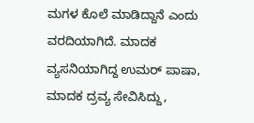ಮಗಳ ಕೊಲೆ ಮಾಡಿದ್ದಾನೆ ಎಂದು ವರದಿಯಾಗಿದೆ. ಮಾದಕ ವ್ಯಸನಿಯಾಗಿದ್ದ ಉಮರ್‌ ಪಾಷಾ, ಮಾದಕ ದ್ರವ್ಯ ಸೇವಿಸಿದ್ದು,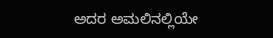ಅದರ ಅಮಲಿನಲ್ಲಿಯೇ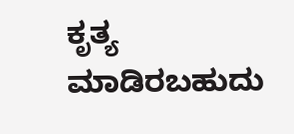ಕೃತ್ಯ ಮಾಡಿರಬಹುದು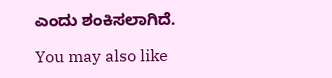ಎಂದು ಶಂಕಿಸಲಾಗಿದೆ.

You may also like